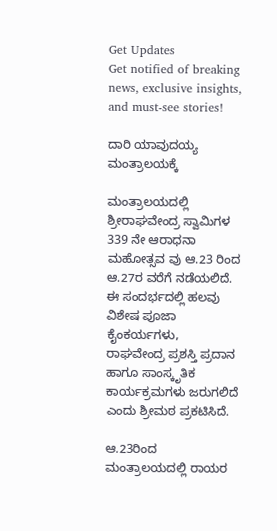Get Updates
Get notified of breaking news, exclusive insights, and must-see stories!

ದಾರಿ ಯಾವುದಯ್ಯ ಮಂತ್ರಾಲಯಕ್ಕೆ

ಮಂತ್ರಾಲಯದಲ್ಲಿ ಶ್ರೀರಾಘವೇಂದ್ರ ಸ್ವಾಮಿಗಳ 339 ನೇ ಆರಾಧನಾ ಮಹೋತ್ಸವ ವು ಆ.23 ರಿಂದ ಆ.27ರ ವರೆಗೆ ನಡೆಯಲಿದೆ. ಈ ಸಂದರ್ಭದಲ್ಲಿ ಹಲವು ವಿಶೇಷ ಪೂಜಾ ಕೈಂಕರ್ಯಗಳು, ರಾಘವೇಂದ್ರ ಪ್ರಶಸ್ತಿ ಪ್ರದಾನ ಹಾಗೂ ಸಾಂಸ್ಕೃತಿಕ ಕಾರ್ಯಕ್ರಮಗಳು ಜರುಗಲಿದೆ ಎಂದು ಶ್ರೀಮಠ ಪ್ರಕಟಿಸಿದೆ.

ಆ.23ರಿಂದ ಮಂತ್ರಾಲಯದಲ್ಲಿ ರಾಯರ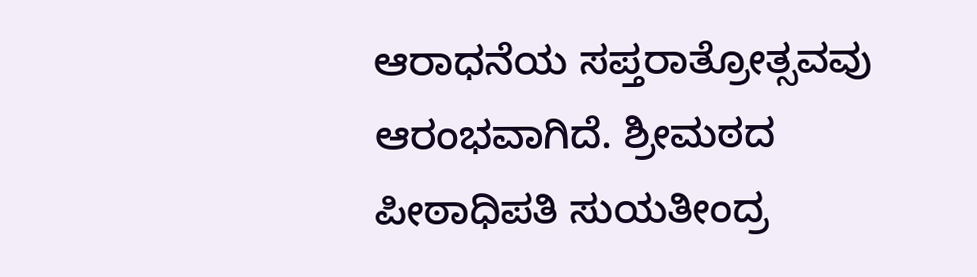ಆರಾಧನೆಯ ಸಪ್ತರಾತ್ರೋತ್ಸವವು ಆರಂಭವಾಗಿದೆ. ಶ್ರೀಮಠದ ಪೀಠಾಧಿಪತಿ ಸುಯತೀಂದ್ರ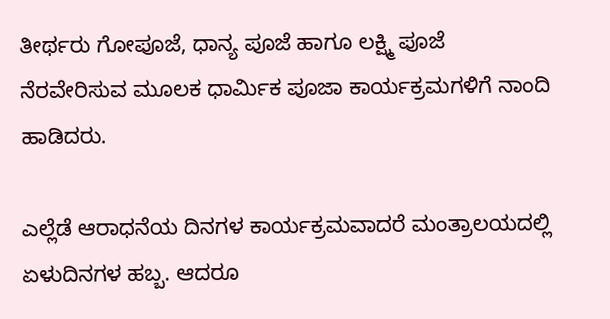ತೀರ್ಥರು ಗೋಪೂಜೆ, ಧಾನ್ಯ ಪೂಜೆ ಹಾಗೂ ಲಕ್ಷ್ಮಿ ಪೂಜೆ ನೆರವೇರಿಸುವ ಮೂಲಕ ಧಾರ್ಮಿಕ ಪೂಜಾ ಕಾರ್ಯಕ್ರಮಗಳಿಗೆ ನಾಂದಿ ಹಾಡಿದರು.

ಎಲ್ಲೆಡೆ ಆರಾಧನೆಯ ದಿನಗಳ ಕಾರ್ಯಕ್ರಮವಾದರೆ ಮಂತ್ರಾಲಯದಲ್ಲಿ ಏಳುದಿನಗಳ ಹಬ್ಬ. ಆದರೂ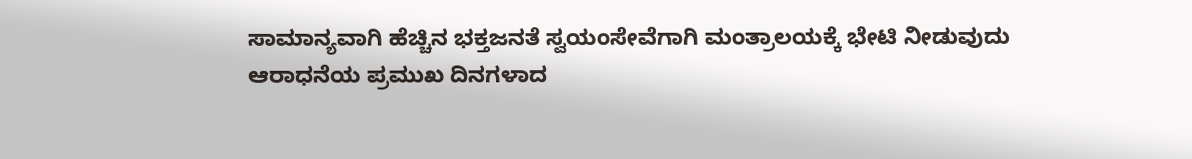ಸಾಮಾನ್ಯವಾಗಿ ಹೆಚ್ಚಿನ ಭಕ್ತಜನತೆ ಸ್ವಯಂಸೇವೆಗಾಗಿ ಮಂತ್ರಾಲಯಕ್ಕೆ ಭೇಟಿ ನೀಡುವುದು ಆರಾಧನೆಯ ಪ್ರಮುಖ ದಿನಗಳಾದ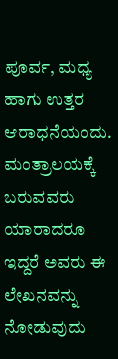ಪೂರ್ವ, ಮಧ್ಯ ಹಾಗು ಉತ್ತರ ಆರಾಧನೆಯಂದು. ಮಂತ್ರಾಲಯಕ್ಕೆ ಬರುವವರು ಯಾರಾದರೂ ಇದ್ದರೆ ಅವರು ಈ ಲೇಖನವನ್ನು ನೋಡುವುದು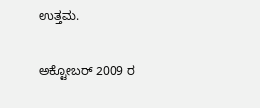ಉತ್ತಮ.

ಅಕ್ಟೋಬರ್ 2009 ರ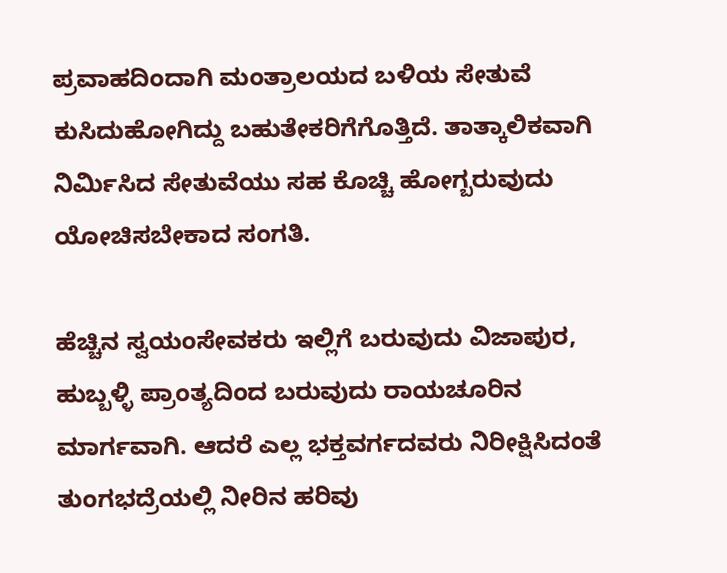ಪ್ರವಾಹದಿಂದಾಗಿ ಮಂತ್ರಾಲಯದ ಬಳಿಯ ಸೇತುವೆ ಕುಸಿದುಹೋಗಿದ್ದು ಬಹುತೇಕರಿಗೆಗೊತ್ತಿದೆ. ತಾತ್ಕಾಲಿಕವಾಗಿ ನಿರ್ಮಿಸಿದ ಸೇತುವೆಯು ಸಹ ಕೊಚ್ಚಿ ಹೋಗ್ಬರುವುದು ಯೋಚಿಸಬೇಕಾದ ಸಂಗತಿ.

ಹೆಚ್ಚಿನ ಸ್ವಯಂಸೇವಕರು ಇಲ್ಲಿಗೆ ಬರುವುದು ವಿಜಾಪುರ, ಹುಬ್ಬಳ್ಳಿ ಪ್ರಾಂತ್ಯದಿಂದ ಬರುವುದು ರಾಯಚೂರಿನ ಮಾರ್ಗವಾಗಿ. ಆದರೆ ಎಲ್ಲ ಭಕ್ತವರ್ಗದವರು ನಿರೀಕ್ಷಿಸಿದಂತೆ ತುಂಗಭದ್ರೆಯಲ್ಲಿ ನೀರಿನ ಹರಿವು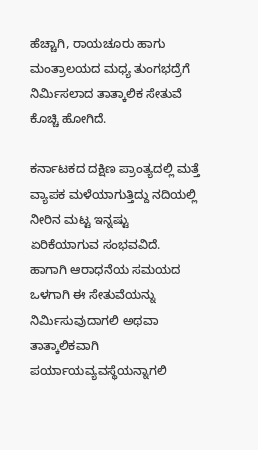ಹೆಚ್ಚಾಗಿ, ರಾಯಚೂರು ಹಾಗು ಮಂತ್ರಾಲಯದ ಮಧ್ಯ ತುಂಗಭದ್ರೆಗೆ ನಿರ್ಮಿಸಲಾದ ತಾತ್ಕಾಲಿಕ ಸೇತುವೆ ಕೊಚ್ಚಿ ಹೋಗಿದೆ.

ಕರ್ನಾಟಕದ ದಕ್ಷಿಣ ಪ್ರಾಂತ್ಯದಲ್ಲಿ ಮತ್ತೆ ವ್ಯಾಪಕ ಮಳೆಯಾಗುತ್ತಿದ್ದು ನದಿಯಲ್ಲಿ ನೀರಿನ ಮಟ್ಟ ಇನ್ನಷ್ಟು ಏರಿಕೆಯಾಗುವ ಸಂಭವವಿದೆ. ಹಾಗಾಗಿ ಆರಾಧನೆಯ ಸಮಯದ ಒಳಗಾಗಿ ಈ ಸೇತುವೆಯನ್ನು ನಿರ್ಮಿಸುವುದಾಗಲಿ ಅಥವಾ ತಾತ್ಕಾಲಿಕವಾಗಿ ಪರ್ಯಾಯವ್ಯವಸ್ಥೆಯನ್ನಾಗಲಿ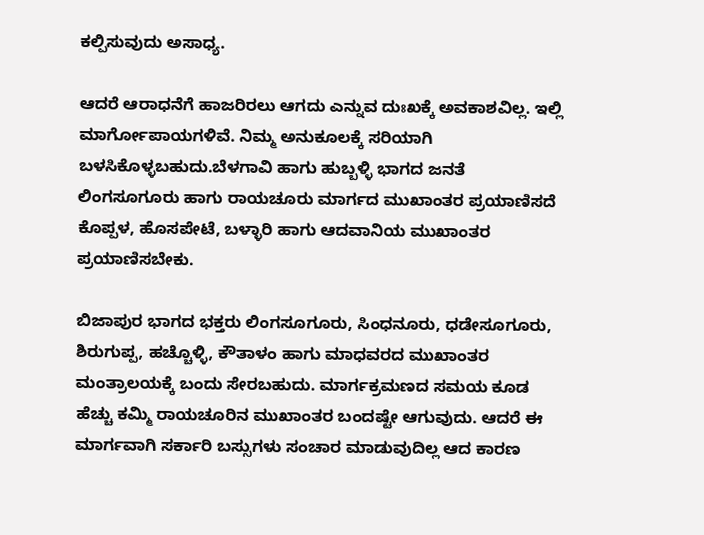ಕಲ್ಪಿಸುವುದು ಅಸಾಧ್ಯ.

ಆದರೆ ಆರಾಧನೆಗೆ ಹಾಜರಿರಲು ಆಗದು ಎನ್ನುವ ದುಃಖಕ್ಕೆ ಅವಕಾಶವಿಲ್ಲ. ಇಲ್ಲಿ ಮಾರ್ಗೋಪಾಯಗಳಿವೆ. ನಿಮ್ಮ ಅನುಕೂಲಕ್ಕೆ ಸರಿಯಾಗಿ ಬಳಸಿಕೊಳ್ಳಬಹುದು.ಬೆಳಗಾವಿ ಹಾಗು ಹುಬ್ಬಳ್ಳಿ ಭಾಗದ ಜನತೆ ಲಿಂಗಸೂಗೂರು ಹಾಗು ರಾಯಚೂರು ಮಾರ್ಗದ ಮುಖಾಂತರ ಪ್ರಯಾಣಿಸದೆ ಕೊಪ್ಪಳ, ಹೊಸಪೇಟೆ, ಬಳ್ಳಾರಿ ಹಾಗು ಆದವಾನಿಯ ಮುಖಾಂತರ ಪ್ರಯಾಣಿಸಬೇಕು.

ಬಿಜಾಪುರ ಭಾಗದ ಭಕ್ತರು ಲಿಂಗಸೂಗೂರು, ಸಿಂಧನೂರು, ಧಡೇಸೂಗೂರು, ಶಿರುಗುಪ್ಪ, ಹಚ್ಚೊಳ್ಳಿ, ಕೌತಾಳಂ ಹಾಗು ಮಾಧವರದ ಮುಖಾಂತರ ಮಂತ್ರಾಲಯಕ್ಕೆ ಬಂದು ಸೇರಬಹುದು. ಮಾರ್ಗಕ್ರಮಣದ ಸಮಯ ಕೂಡ ಹೆಚ್ಚು ಕಮ್ಮಿ ರಾಯಚೂರಿನ ಮುಖಾಂತರ ಬಂದಷ್ಟೇ ಆಗುವುದು. ಆದರೆ ಈ ಮಾರ್ಗವಾಗಿ ಸರ್ಕಾರಿ ಬಸ್ಸುಗಳು ಸಂಚಾರ ಮಾಡುವುದಿಲ್ಲ ಆದ ಕಾರಣ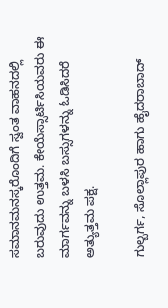ಸಮಾನಮನಸ್ಕರೊಂದಿಗೆ ಸ್ವಂತ ವಾಹನದಲ್ಲಿ ಬರುವುದು ಉತ್ತಮ. ಕೇಯೆಸ್ಸಾರ್ಟಿಸಿಯವರು ಈ ಮಾರ್ಗವನ್ನು ಬಳಸಿ ಬಸ್ಸುಗಳನ್ನು ಓಡಿಸಿದರೆ ಅತ್ಯುತ್ತಮ ಪಕ್ಷ.

ಗುಲ್ಬರ್ಗ, ಸೊಲ್ಲಾಪುರ ಹಾಗು ಹೈದರಾಬಾದ್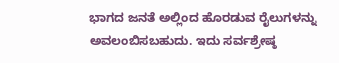ಭಾಗದ ಜನತೆ ಅಲ್ಲಿಂದ ಹೊರಡುವ ರೈಲುಗಳನ್ನು ಅವಲಂಬಿಸಬಹುದು. ಇದು ಸರ್ವಶ್ರೇಷ್ಠ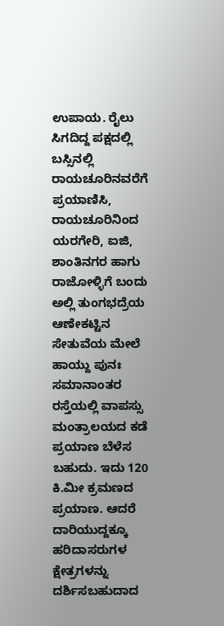ಉಪಾಯ. ರೈಲು ಸಿಗದಿದ್ದ ಪಕ್ಷದಲ್ಲಿ ಬಸ್ಸಿನಲ್ಲಿ ರಾಯಚೂರಿನವರೆಗೆ ಪ್ರಯಾಣಿಸಿ, ರಾಯಚೂರಿನಿಂದ ಯರಗೇರಿ, ಐಜಿ, ಶಾಂತಿನಗರ ಹಾಗು ರಾಜೋಳ್ಳಿಗೆ ಬಂದು ಅಲ್ಲಿ ತುಂಗಭದ್ರೆಯ ಆಣೇಕಟ್ಟಿನ ಸೇತುವೆಯ ಮೇಲೆ ಹಾಯ್ದು ಪುನಃ ಸಮಾನಾಂತರ ರಸ್ತೆಯಲ್ಲಿ ವಾಪಸ್ಸು ಮಂತ್ರಾಲಯದ ಕಡೆ ಪ್ರಯಾಣ ಬೆಳೆಸ ಬಹುದು. ಇದು 120 ಕಿ.ಮೀ ಕ್ರಮಣದ ಪ್ರಯಾಣ. ಆದರೆ ದಾರಿಯುದ್ದಕ್ಕೂ ಹರಿದಾಸರುಗಳ ಕ್ಷೇತ್ರಗಳನ್ನು ದರ್ಶಿಸಬಹುದಾದ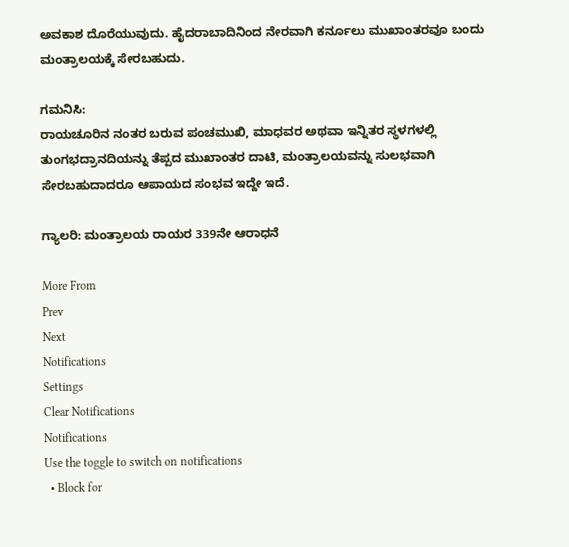ಅವಕಾಶ ದೊರೆಯುವುದು. ಹೈದರಾಬಾದಿನಿಂದ ನೇರವಾಗಿ ಕರ್ನೂಲು ಮುಖಾಂತರವೂ ಬಂದು ಮಂತ್ರಾಲಯಕ್ಕೆ ಸೇರಬಹುದು.

ಗಮನಿಸಿ:
ರಾಯಚೂರಿನ ನಂತರ ಬರುವ ಪಂಚಮುಖಿ, ಮಾಧವರ ಅಥವಾ ಇನ್ನಿತರ ಸ್ಥಳಗಳಲ್ಲಿ ತುಂಗಭದ್ರಾನದಿಯನ್ನು ತೆಪ್ಪದ ಮುಖಾಂತರ ದಾಟಿ, ಮಂತ್ರಾಲಯವನ್ನು ಸುಲಭವಾಗಿ ಸೇರಬಹುದಾದರೂ ಆಪಾಯದ ಸಂಭವ ಇದ್ದೇ ಇದೆ.

ಗ್ಯಾಲರಿ: ಮಂತ್ರಾಲಯ ರಾಯರ 339ನೇ ಆರಾಧನೆ

More From
Prev
Next
Notifications
Settings
Clear Notifications
Notifications
Use the toggle to switch on notifications
  • Block for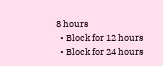8 hours
  • Block for 12 hours
  • Block for 24 hours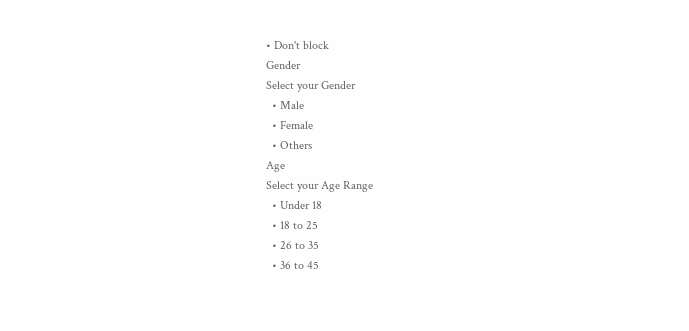• Don't block
Gender
Select your Gender
  • Male
  • Female
  • Others
Age
Select your Age Range
  • Under 18
  • 18 to 25
  • 26 to 35
  • 36 to 45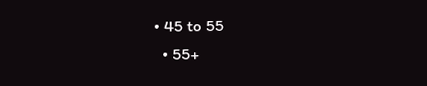• 45 to 55
  • 55+